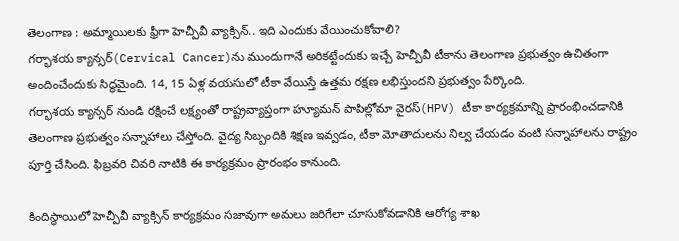తెలంగాణ : అమ్మాయిలకు ఫ్రీగా హెచ్పీవీ వ్యాక్సిన్.. ఇది ఎందుకు వేయించుకోవాలి?
గర్భాశయ క్యాన్సర్(Cervical Cancer)ను ముందుగానే అరికట్టేందుకు ఇచ్చే హెచ్పీవీ టీకాను తెలంగాణ ప్రభుత్వం ఉచితంగా అందించేందుకు సిద్ధమైంది. 14, 15 ఏళ్ల వయసులో టీకా వేయిస్తే ఉత్తమ రక్షణ లభిస్తుందని ప్రభుత్వం పేర్కొంది.
గర్భాశయ క్యాన్సర్ నుండి రక్షించే లక్ష్యంతో రాష్ట్రవ్యాప్తంగా హ్యూమన్ పాపిల్లోమా వైరస్(HPV) టీకా కార్యక్రమాన్ని ప్రారంభించడానికి తెలంగాణ ప్రభుత్వం సన్నాహాలు చేస్తోంది. వైద్య సిబ్బందికి శిక్షణ ఇవ్వడం, టీకా మోతాదులను నిల్వ చేయడం వంటి సన్నాహాలను రాష్ట్రం పూర్తి చేసింది. ఫిబ్రవరి చివరి నాటికి ఈ కార్యక్రమం ప్రారంభం కానుంది.

కిందిస్థాయిలో హెచ్పీవీ వ్యాక్సిన్ కార్యక్రమం సజావుగా అమలు జరిగేలా చూసుకోవడానికి ఆరోగ్య శాఖ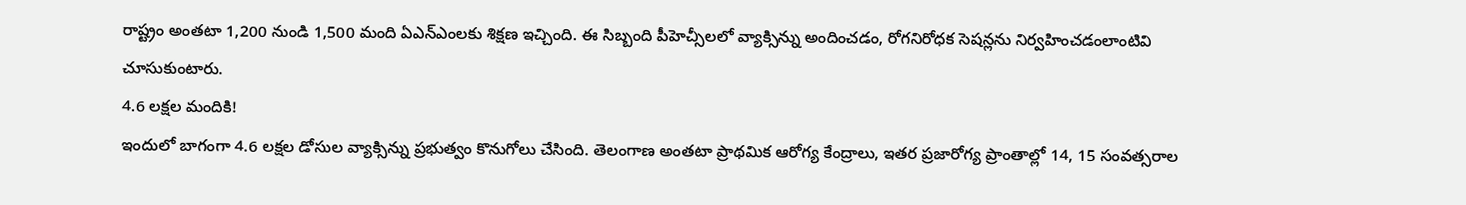రాష్ట్రం అంతటా 1,200 నుండి 1,500 మంది ఏఎన్ఎంలకు శిక్షణ ఇచ్చింది. ఈ సిబ్బంది పీహెచ్సీలలో వ్యాక్సిన్ను అందించడం, రోగనిరోధక సెషన్లను నిర్వహించడంలాంటివి చూసుకుంటారు.
4.6 లక్షల మందికి!
ఇందులో బాగంగా 4.6 లక్షల డోసుల వ్యాక్సిన్ను ప్రభుత్వం కొనుగోలు చేసింది. తెలంగాణ అంతటా ప్రాథమిక ఆరోగ్య కేంద్రాలు, ఇతర ప్రజారోగ్య ప్రాంతాల్లో 14, 15 సంవత్సరాల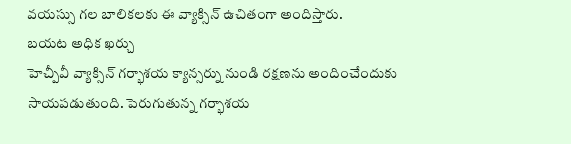వయస్సు గల బాలికలకు ఈ వ్యాక్సిన్ ఉచితంగా అందిస్తారు.
బయట అధిక ఖర్చు
హెచ్పీవీ వ్యాక్సిన్ గర్భాశయ క్యాన్సర్ను నుండి రక్షణను అందించేందుకు సాయపడుతుంది. పెరుగుతున్న గర్భాశయ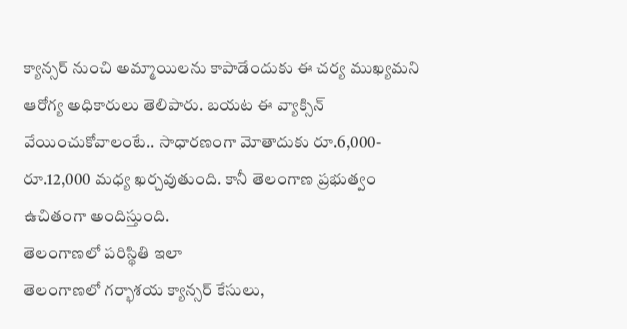క్యాన్సర్ నుంచి అమ్మాయిలను కాపాడేందుకు ఈ చర్య ముఖ్యమని ఆరోగ్య అధికారులు తెలిపారు. బయట ఈ వ్యాక్సిన్ వేయించుకోవాలంటే.. సాధారణంగా మోతాదుకు రూ.6,000-రూ.12,000 మధ్య ఖర్చవుతుంది. కానీ తెలంగాణ ప్రభుత్వం ఉచితంగా అందిస్తుంది.
తెలంగాణలో పరిస్థితి ఇలా
తెలంగాణలో గర్భాశయ క్యాన్సర్ కేసులు,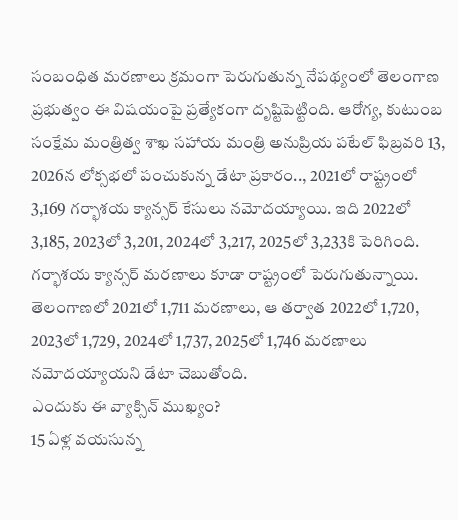సంబంధిత మరణాలు క్రమంగా పెరుగుతున్న నేపథ్యంలో తెలంగాణ ప్రభుత్వం ఈ విషయంపై ప్రత్యేకంగా దృష్టిపెట్టింది. ఆరోగ్య, కుటుంబ సంక్షేమ మంత్రిత్వ శాఖ సహాయ మంత్రి అనుప్రియ పటేల్ ఫిబ్రవరి 13, 2026న లోక్సభలో పంచుకున్న డేటా ప్రకారం.., 2021లో రాష్ట్రంలో 3,169 గర్భాశయ క్యాన్సర్ కేసులు నమోదయ్యాయి. ఇది 2022లో 3,185, 2023లో 3,201, 2024లో 3,217, 2025లో 3,233కి పెరిగింది.
గర్భాశయ క్యాన్సర్ మరణాలు కూడా రాష్ట్రంలో పెరుగుతున్నాయి. తెలంగాణలో 2021లో 1,711 మరణాలు, ఆ తర్వాత 2022లో 1,720, 2023లో 1,729, 2024లో 1,737, 2025లో 1,746 మరణాలు నమోదయ్యాయని డేటా చెబుతోంది.
ఎందుకు ఈ వ్యాక్సిన్ ముఖ్యం?
15 ఏళ్ల వయసున్న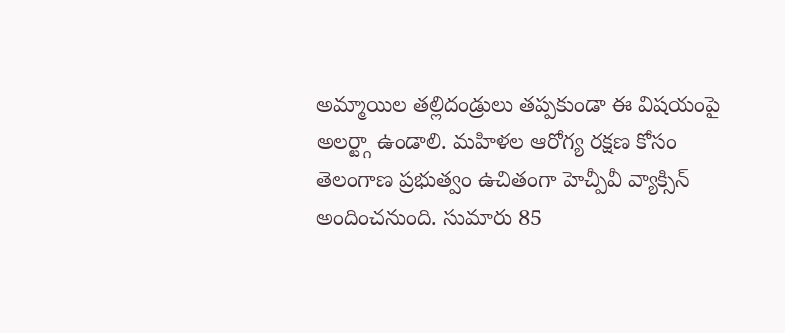అమ్మాయిల తల్లిదండ్రులు తప్పకుండా ఈ విషయంపై అలర్ట్గా ఉండాలి. మహిళల ఆరోగ్య రక్షణ కోసం తెలంగాణ ప్రభుత్వం ఉచితంగా హెచ్పీవీ వ్యాక్సిన్ అందించనుంది. సుమారు 85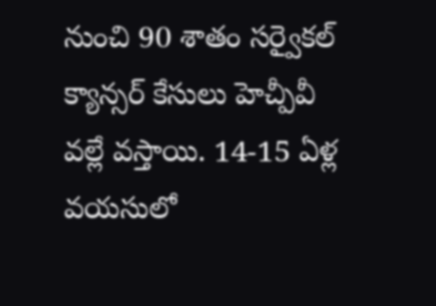నుంచి 90 శాతం సర్వైకల్ క్యాన్సర్ కేసులు హెచ్పీవీ వల్లే వస్తాయి. 14-15 ఏళ్ల వయసులో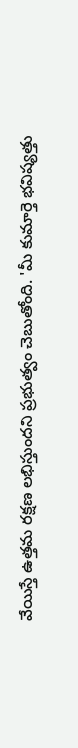వేయిస్తే ఉత్తమ రక్షణ లభిస్తుందని ప్రభుత్వం చెబుతోంది. 'మీ కుమార్తె భవిష్యత్తు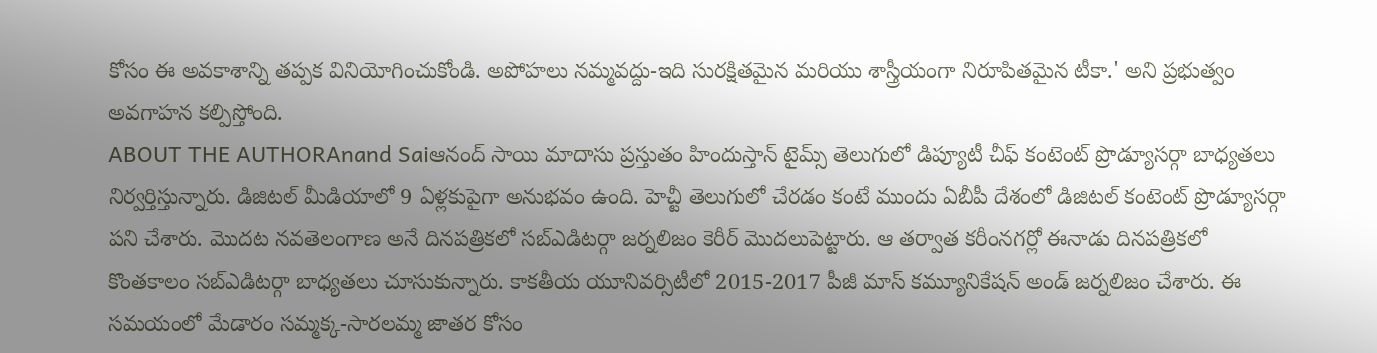కోసం ఈ అవకాశాన్ని తప్పక వినియోగించుకోండి. అపోహలు నమ్మవద్దు-ఇది సురక్షితమైన మరియు శాస్త్రీయంగా నిరూపితమైన టీకా.' అని ప్రభుత్వం అవగాహన కల్పిస్తోంది.
ABOUT THE AUTHORAnand Saiఆనంద్ సాయి మాదాసు ప్రస్తుతం హిందుస్తాన్ టైమ్స్ తెలుగులో డిప్యూటీ చీఫ్ కంటెంట్ ప్రొడ్యూసర్గా బాధ్యతలు నిర్వర్తిస్తున్నారు. డిజిటల్ మీడియాలో 9 ఏళ్లకుపైగా అనుభవం ఉంది. హెచ్టీ తెలుగులో చేరడం కంటే ముందు ఏబీపీ దేశంలో డిజిటల్ కంటెంట్ ప్రొడ్యూసర్గా పని చేశారు. మెుదట నవతెలంగాణ అనే దినపత్రికలో సబ్ఎడిటర్గా జర్నలిజం కెరీర్ మెుదలుపెట్టారు. ఆ తర్వాత కరీంనగర్లో ఈనాడు దినపత్రికలో కొంతకాలం సబ్ఎడిటర్గా బాధ్యతలు చూసుకున్నారు. కాకతీయ యూనివర్సిటీలో 2015-2017 పీజీ మాస్ కమ్యూనికేషన్ అండ్ జర్నలిజం చేశారు. ఈ సమయంలో మేడారం సమ్మక్క-సారలమ్మ జాతర కోసం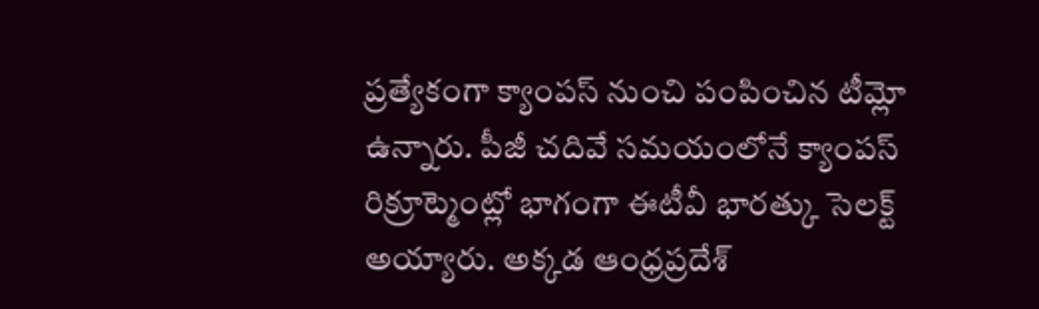ప్రత్యేకంగా క్యాంపస్ నుంచి పంపించిన టీమ్లో ఉన్నారు. పీజీ చదివే సమయంలోనే క్యాంపస్ రిక్రూట్మెంట్లో భాగంగా ఈటీవీ భారత్కు సెలక్ట్ అయ్యారు. అక్కడ ఆంధ్రప్రదేశ్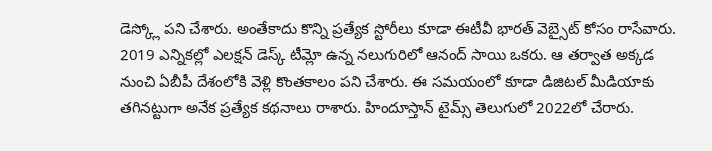డెస్క్లో పని చేశారు. అంతేకాదు కొన్ని ప్రత్యేక స్టోరీలు కూడా ఈటీవీ భారత్ వెబ్సైట్ కోసం రాసేవారు. 2019 ఎన్నికల్లో ఎలక్షన్ డెస్క్ టీమ్లో ఉన్న నలుగురిలో ఆనంద్ సాయి ఒకరు. ఆ తర్వాత అక్కడ నుంచి ఏబీపీ దేశంలోకి వెళ్లి కొంతకాలం పని చేశారు. ఈ సమయంలో కూడా డిజిటల్ మీడియాకు తగినట్టుగా అనేక ప్రత్యేక కథనాలు రాశారు. హిందూస్తాన్ టైమ్స్ తెలుగులో 2022లో చేరారు.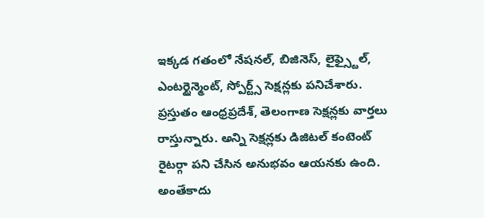ఇక్కడ గతంలో నేషనల్, బిజినెస్, లైఫ్స్టైల్, ఎంటర్టైన్మెంట్, స్పోర్ట్స్ సెక్షన్లకు పనిచేశారు. ప్రస్తుతం ఆంధ్రప్రదేశ్, తెలంగాణ సెక్షన్లకు వార్తలు రాస్తున్నారు. అన్ని సెక్షన్లకు డిజిటల్ కంటెంట్ రైటర్గా పని చేసిన అనుభవం ఆయనకు ఉంది. అంతేకాదు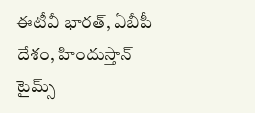ఈటీవీ భారత్, ఏబీపీ దేశం, హిందుస్తాన్ టైమ్స్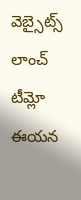వెబ్సైట్స్ లాంచ్ టీమ్లో ఈయన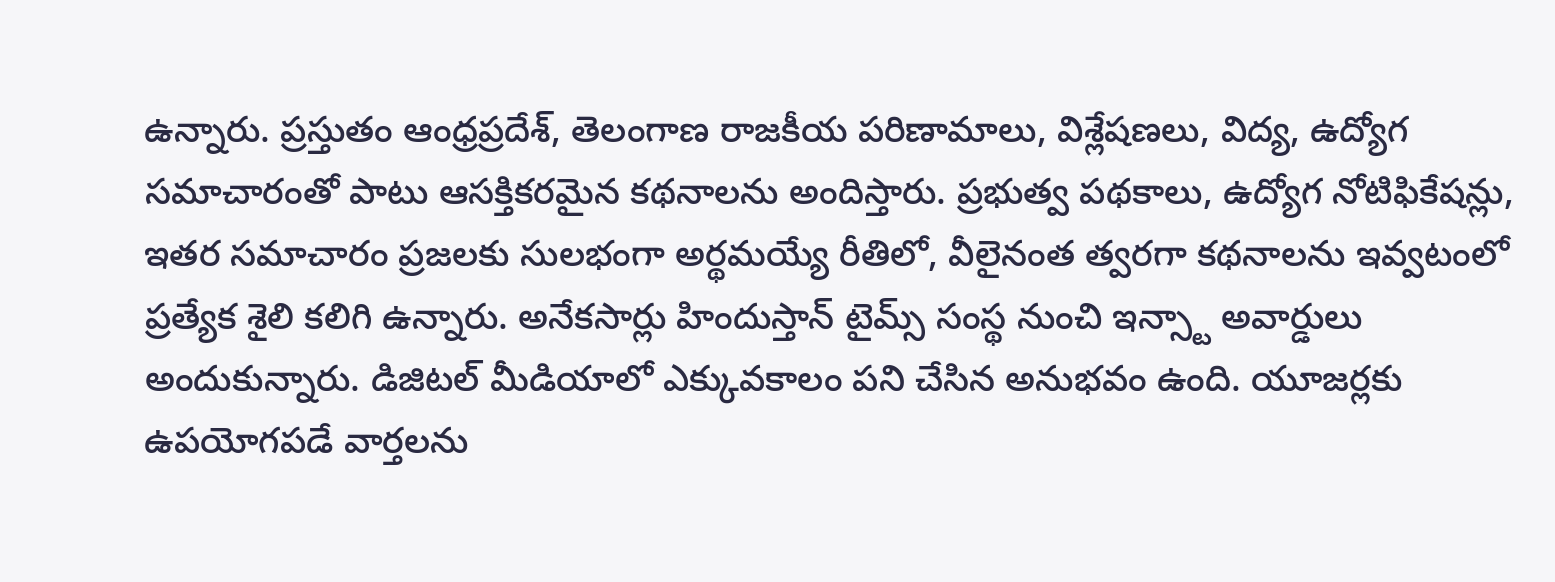ఉన్నారు. ప్రస్తుతం ఆంధ్రప్రదేశ్, తెలంగాణ రాజకీయ పరిణామాలు, విశ్లేషణలు, విద్య, ఉద్యోగ సమాచారంతో పాటు ఆసక్తికరమైన కథనాలను అందిస్తారు. ప్రభుత్వ పథకాలు, ఉద్యోగ నోటిఫికేషన్లు, ఇతర సమాచారం ప్రజలకు సులభంగా అర్థమయ్యే రీతిలో, వీలైనంత త్వరగా కథనాలను ఇవ్వటంలో ప్రత్యేక శైలి కలిగి ఉన్నారు. అనేకసార్లు హిందుస్తాన్ టైమ్స్ సంస్థ నుంచి ఇన్స్టా అవార్డులు అందుకున్నారు. డిజిటల్ మీడియాలో ఎక్కువకాలం పని చేసిన అనుభవం ఉంది. యూజర్లకు ఉపయోగపడే వార్తలను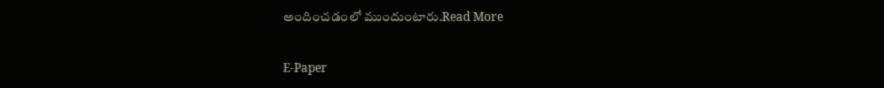అందించడంలో ముందుంటారు.Read More

E-Paper